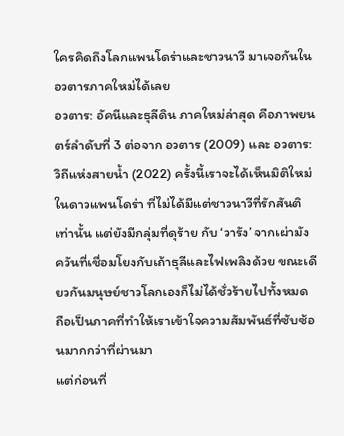ใครคิดถึงโลกแพนโดร่าและชาวนาวี มาเจอกันในอวตารภาคใหม่ได้เลย
อวตาร: อัคนีและธุลีดิน ภาคใหม่ล่าสุด คือภาพยนตร์ลำดับที่ 3 ต่อจาก อวตาร (2009) และ อวตาร: วิถีแห่งสายน้ำ (2022) ครั้งนี้เราจะได้เห็นมิติใหม่ในดาวแพนโดร่า ที่ไม่ได้มีแต่ชาวนาวีที่รักสันติเท่านั้น แต่ยังมีกลุ่มที่ดุร้าย กับ ‘วารัง’ จากเผ่ามังควันที่เชื่อมโยงกับเถ้าธุลีและไฟเพลิงด้วย ขณะเดียวกันมนุษย์ชาวโลกเองก็ไม่ได้ชั่วร้ายไปทั้งหมด ถือเป็นภาคที่ทำให้เราเข้าใจความสัมพันธ์ที่ซับซ้อนมากกว่าที่ผ่านมา
แต่ก่อนที่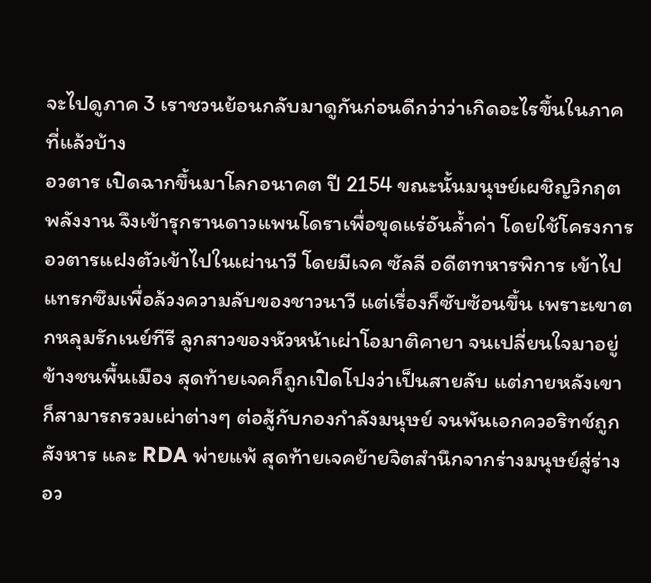จะไปดูภาค 3 เราชวนย้อนกลับมาดูกันก่อนดีกว่าว่าเกิดอะไรขึ้นในภาคที่แล้วบ้าง
อวตาร เปิดฉากขึ้นมาโลกอนาคต ปี 2154 ขณะนั้นมนุษย์เผชิญวิกฤตพลังงาน จึงเข้ารุกรานดาวแพนโดราเพื่อขุดแร่อันล้ำค่า โดยใช้โครงการอวตารแฝงตัวเข้าไปในเผ่านาวี โดยมีเจค ซัลลี อดีตทหารพิการ เข้าไปแทรกซึมเพื่อล้วงความลับของชาวนาวี แต่เรื่องก็ซับซ้อนขึ้น เพราะเขาตกหลุมรักเนย์ทีรี ลูกสาวของหัวหน้าเผ่าโอมาติคายา จนเปลี่ยนใจมาอยู่ข้างชนพื้นเมือง สุดท้ายเจคก็ถูกเปิดโปงว่าเป็นสายลับ แต่ภายหลังเขาก็สามารถรวมเผ่าต่างๆ ต่อสู้กับกองกำลังมนุษย์ จนพันเอกควอริทช์ถูกสังหาร และ RDA พ่ายแพ้ สุดท้ายเจคย้ายจิตสำนึกจากร่างมนุษย์สู่ร่างอว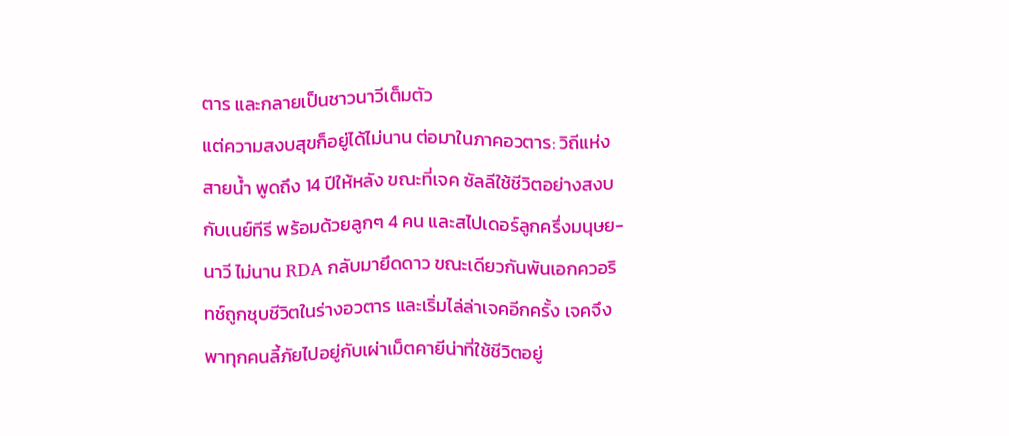ตาร และกลายเป็นชาวนาวีเต็มตัว
แต่ความสงบสุขก็อยู่ได้ไม่นาน ต่อมาในภาคอวตาร: วิถีแห่งสายน้ำ พูดถึง 14 ปีให้หลัง ขณะที่เจค ซัลลีใช้ชีวิตอย่างสงบกับเนย์ทีรี พร้อมด้วยลูกๆ 4 คน และสไปเดอร์ลูกครึ่งมนุษย-นาวี ไม่นาน RDA กลับมายึดดาว ขณะเดียวกันพันเอกควอริทช์ถูกชุบชีวิตในร่างอวตาร และเริ่มไล่ล่าเจคอีกครั้ง เจคจึงพาทุกคนลี้ภัยไปอยู่กับเผ่าเม็ตคายีน่าที่ใช้ชีวิตอยู่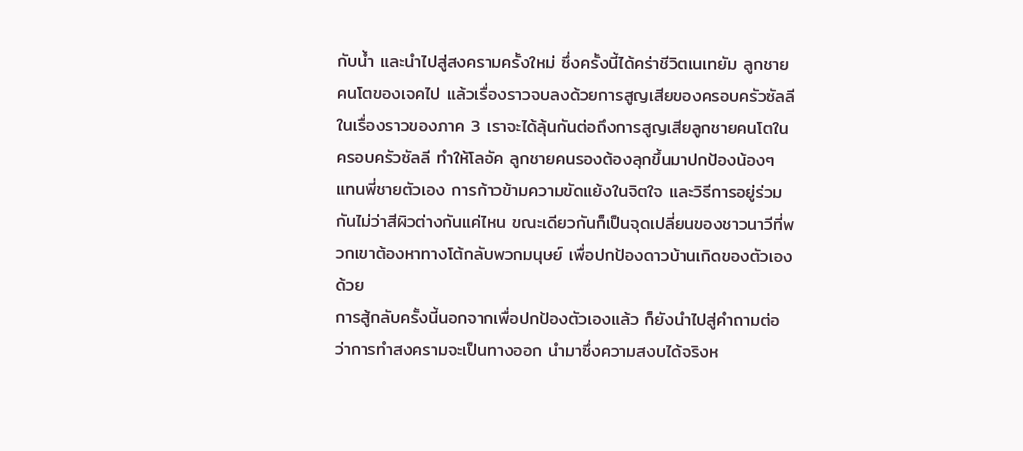กับน้ำ และนำไปสู่สงครามครั้งใหม่ ซึ่งครั้งนี้ได้คร่าชีวิตเนเทยัม ลูกชายคนโตของเจคไป แล้วเรื่องราวจบลงด้วยการสูญเสียของครอบครัวซัลลี
ในเรื่องราวของภาค 3 เราจะได้ลุ้นกันต่อถึงการสูญเสียลูกชายคนโตในครอบครัวซัลลี ทำให้โลอัค ลูกชายคนรองต้องลุกขึ้นมาปกป้องน้องๆ แทนพี่ชายตัวเอง การก้าวข้ามความขัดแย้งในจิตใจ และวิธีการอยู่ร่วมกันไม่ว่าสีผิวต่างกันแค่ไหน ขณะเดียวกันก็เป็นจุดเปลี่ยนของชาวนาวีที่พวกเขาต้องหาทางโต้กลับพวกมนุษย์ เพื่อปกป้องดาวบ้านเกิดของตัวเองด้วย
การสู้กลับครั้งนี้นอกจากเพื่อปกป้องตัวเองแล้ว ก็ยังนำไปสู่คำถามต่อว่าการทำสงครามจะเป็นทางออก นำมาซึ่งความสงบได้จริงห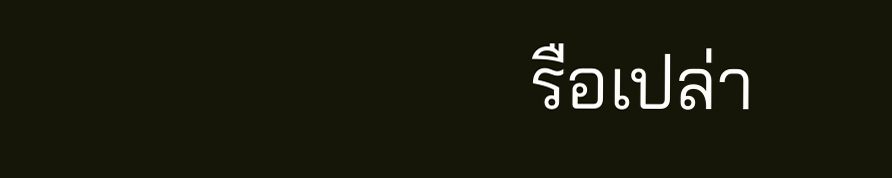รือเปล่า